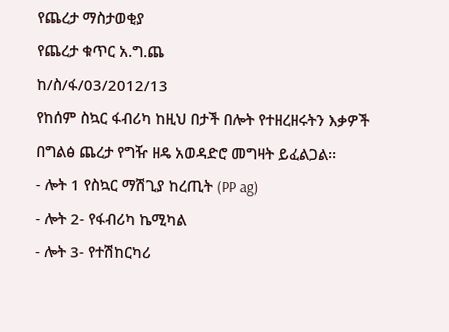የጨረታ ማስታወቂያ
የጨረታ ቁጥር አ.ግ.ጨ
ከ/ስ/ፋ/03/2012/13
የከሰም ስኳር ፋብሪካ ከዚህ በታች በሎት የተዘረዘሩትን እቃዎች በግልፅ ጨረታ የግዥ ዘዴ አወዳድሮ መግዛት ይፈልጋል፡፡
- ሎት 1 የስኳር ማሽጊያ ከረጢት (PP ag)
- ሎት 2- የፋብሪካ ኬሚካል
- ሎት 3- የተሽከርካሪ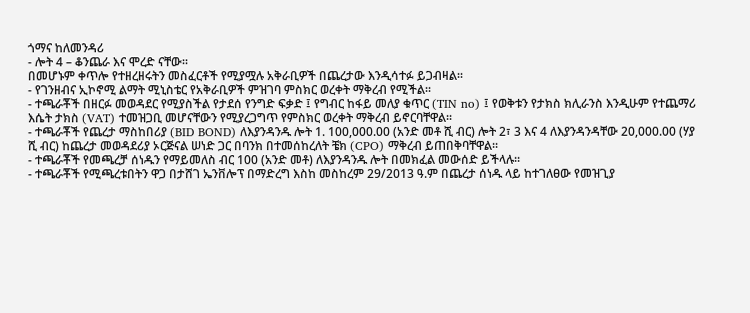ጎማና ከለመንዳሪ
- ሎት 4 – ቆንጨራ እና ሞረድ ናቸው፡፡
በመሆኑም ቀጥሎ የተዘረዘሩትን መስፈርቶች የሚያሟሉ አቅራቢዎች በጨረታው እንዲሳተፉ ይጋብዛል፡፡
- የገንዘብና ኢኮኖሚ ልማት ሚኒስቴር የአቅራቢዎች ምዝገባ ምስክር ወረቀት ማቅረብ የሚችል፡፡
- ተጫራቾች በዘርፉ መወዳደር የሚያስችል የታደሰ የንግድ ፍቃድ ፤ የግብር ከፋይ መለያ ቁጥር (TIN no) ፤ የወቅቱን የታክስ ክሊራንስ እንዲሁም የተጨማሪ እሴት ታክስ (VAT) ተመዝጋቢ መሆናቸውን የሚያረጋግጥ የምስክር ወረቀት ማቅረብ ይኖርባቸዋል፡፡
- ተጫራቾች የጨረታ ማስከበሪያ (BID BOND) ለእያንዳንዱ ሎት 1. 100,000.00 (አንድ መቶ ሺ ብር) ሎት 2፣ 3 እና 4 ለእያንዳንዳቸው 20,000.00 (ሃያ ሺ ብር) ከጨረታ መወዳደሪያ ኦርጅናል ሠነድ ጋር በባንክ በተመሰከረለት ቼክ (CPO) ማቅረብ ይጠበቅባቸዋል፡፡
- ተጫራቾች የመጫረቻ ሰነዱን የማይመለስ ብር 100 (አንድ መቶ) ለእያንዳንዱ ሎት በመክፈል መውሰድ ይችላሉ፡፡
- ተጫራቾች የሚጫረቱበትን ዋጋ በታሸገ ኤንቨሎፕ በማድረግ እስከ መስከረም 29/2013 ዓ.ም በጨረታ ሰነዱ ላይ ከተገለፀው የመዝጊያ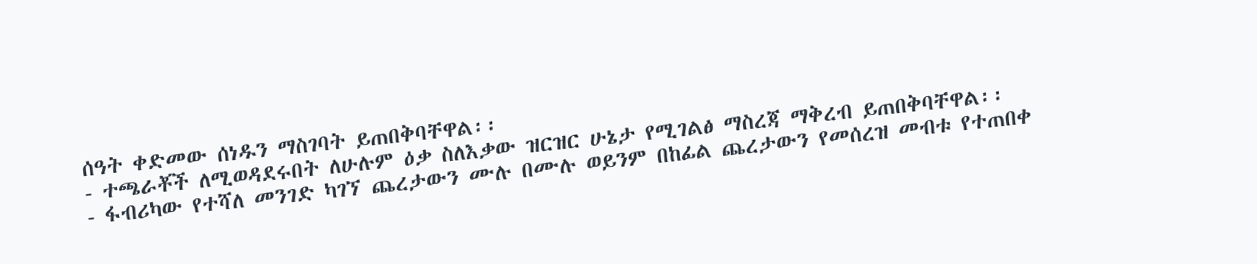ሰዓት ቀድመው ሰነዱን ማስገባት ይጠበቅባቸዋል፡፡
- ተጫራቾች ለሚወዳደሩበት ለሁሉም ዕቃ ስለእቃው ዝርዝር ሁኔታ የሚገልፅ ማስረጃ ማቅረብ ይጠበቅባቸዋል፡፡
- ፋብሪካው የተሻለ መንገድ ካገኘ ጨረታውን ሙሉ በሙሉ ወይንም በከፊል ጨረታውን የመሰረዝ መብቱ የተጠበቀ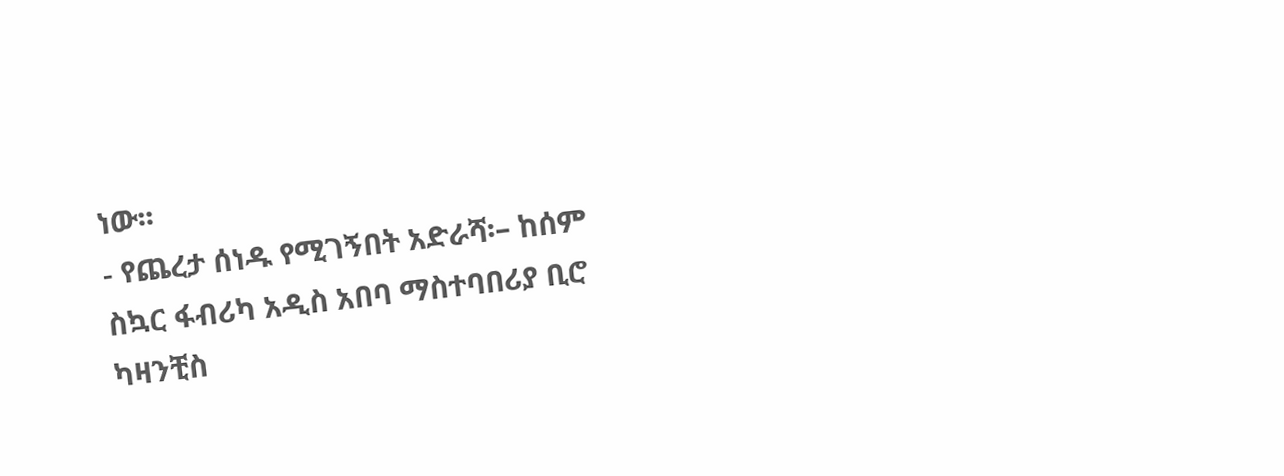ነው፡፡
- የጨረታ ሰነዱ የሚገኝበት አድራሻ፡– ከሰም ስኳር ፋብሪካ አዲስ አበባ ማስተባበሪያ ቢሮ ካዛንቺስ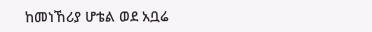ከመነኸሪያ ሆቴል ወደ አቧሬ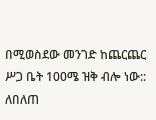በሚወስደው መንገድ ከጨርጨር ሥጋ ቤት 100ሜ ዝቅ ብሎ ነው::
ለበለጠ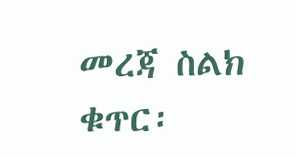መረጃ ስልክ ቁጥር፡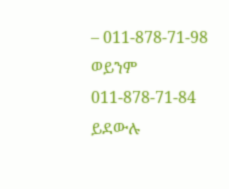– 011-878-71-98 ወይንም 011-878-71-84 ይደውሉ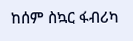ከሰም ስኳር ፋብሪካ